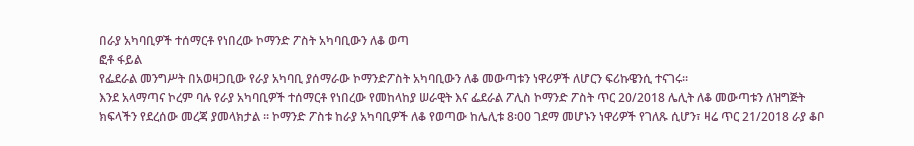በራያ አካባቢዎች ተሰማርቶ የነበረው ኮማንድ ፖስት አካባቢውን ለቆ ወጣ
ፎቶ ፋይል
የፌደራል መንግሥት በአወዛጋቢው የራያ አካባቢ ያሰማራው ኮማንድፖስት አካባቢውን ለቆ መውጣቱን ነዋሪዎች ለሆርን ፍሪኩዌንሲ ተናገሩ፡፡
እንደ አላማጣና ኮረም ባሉ የራያ አካባቢዎች ተሰማርቶ የነበረው የመከላከያ ሠራዊት እና ፌደራል ፖሊስ ኮማንድ ፖስት ጥር 20/2018 ሌሊት ለቆ መውጣቱን ለዝግጅት ክፍላችን የደረሰው መረጃ ያመላክታል ፡፡ ኮማንድ ፖስቱ ከራያ አካባቢዎች ለቆ የወጣው ከሌሊቱ 8፡00 ገደማ መሆኑን ነዋሪዎች የገለጹ ሲሆን፣ ዛሬ ጥር 21/2018 ራያ ቆቦ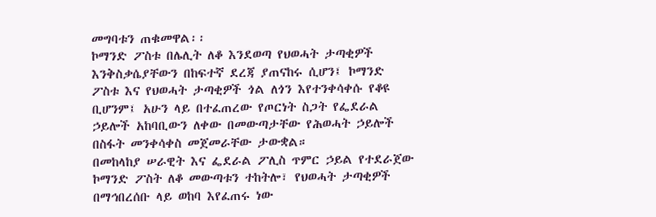መግባቱን ጠቁመዋል፡፡
ኮማንድ ፖስቱ በሌሊት ለቆ እንደወጣ የህወሓት ታጣቂዎች እንቅስቃሴያቸውን በከፍተኛ ደረጃ ያጠናከሩ ሲሆን፤ ኮማንድ ፖስቱ እና የህወሓት ታጣቂዎች ጎል ለጎን እየተንቀሳቀሱ የቆዩ ቢሆንም፤ አሁን ላይ በተፈጠረው የጦርነት ስጋት የፌደራል ኃይሎች አከባቢውን ለቀው በመውጣታቸው የሕወሓት ኃይሎች በስፋት መንቀሳቀስ መጀመራቸው ታውቋል።
በመከላከያ ሠራዊት እና ፌደራል ፖሊስ ጥምር ኃይል የተደራጀው ኮማንድ ፖስት ለቆ መውጣቱን ተከትሎ፣ የህወሓት ታጣቂዎች በማኅበረሰቡ ላይ ወከባ እየፈጠሩ ነው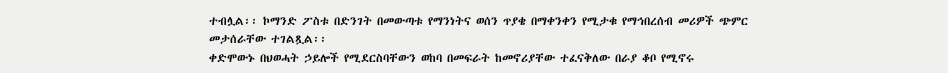ተብሏል፡፡ ኮማንድ ፖስቱ በድንገት በመውጣቱ የማንነትና ወሰን ጥያቄ በማቀንቀን የሚታቁ የማኅበረሰብ መሪዎች ጭምር መታሰራቸው ተገልጿል፡፡
ቀድሞውኑ በህወሓት ኃይሎች የሚደርስባቸውን ወከባ በመፍራት ከመኖሪያቸው ተፈናቅለው በራያ ቆቦ የሚኖሩ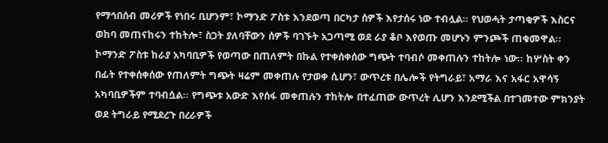የማኅበሰብ መሪዎች የነበሩ ቢሆንም፣ ኮማንድ ፖስቱ እንደወጣ በርካታ ሰዎች እየታሰሩ ነው ተብሏል፡፡ የህወሓት ታጣቂዎች እስርና ወከባ መጠናከሩን ተከትሎ፣ ስጋት ያለባቸውን ሰዎች ባገኙት አጋጣሚ ወደ ራያ ቆቦ እየወጡ መሆኑን ምንጮች ጠቁመዋል፡፡
ኮማንድ ፖስቱ ከራያ አካባቢዎች የወጣው በጠለምት በኩል የተቀሰቀሰው ግጭት ተባብሶ መቀጠሉን ተከትሎ ነው፡፡ ከሦስት ቀን በፊት የተቀሰቀሰው የጠለምት ግጭት ዛሬም መቀጠሉ የታወቀ ሲሆን፣ ውጥረቱ በሌሎች የትግራይ፣ አማራ እና አፋር አዋሳኝ አካባቢዎችም ተባብሷል፡፡ የግጭቱ አውድ እየሰፋ መቀጠሉን ተከትሎ በተፈጠው ውጥረት ሊሆን እንደሚችል በተገመተው ምክንያት ወደ ትግራይ የሚደረጉ በረራዎች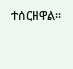ተሰርዘዋል፡፡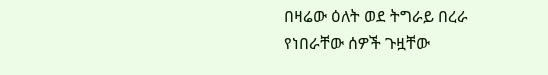በዛሬው ዕለት ወደ ትግራይ በረራ የነበራቸው ሰዎች ጉዟቸው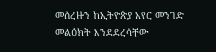መሰረዙን ከኢትዮጵያ አየር መንገድ መልዕክት እንደደረሳቸው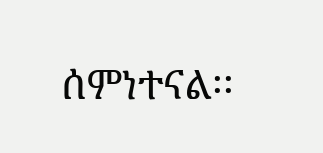ሰምነተናል፡፡